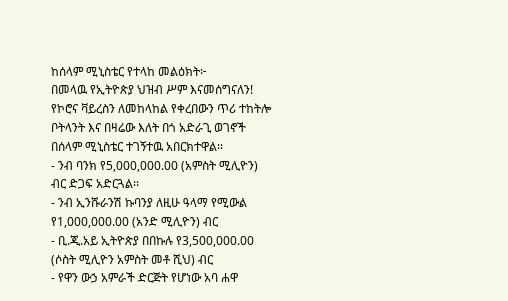ከሰላም ሚኒስቴር የተላከ መልዕክት፦
በመላዉ የኢትዮጵያ ህዝብ ሥም እናመሰግናለን!
የኮሮና ቫይረስን ለመከላከል የቀረበውን ጥሪ ተከትሎ ቦትላንት እና በዛሬው እለት በጎ አድራጊ ወገኖች በሰላም ሚኒስቴር ተገኝተዉ አበርክተዋል፡፡
- ንብ ባንክ የ5,000,000.00 (አምስት ሚሊዮን) ብር ድጋፍ አድርጓል፡፡
- ንብ ኢንሹራንሽ ኩባንያ ለዚሁ ዓላማ የሚውል የ1,000,000.00 (አንድ ሚሊዮን) ብር
- ቢ.ጂ.አይ ኢትዮጵያ በበኩሉ የ3,500,000.00 (ሶስት ሚሊዮን አምስት መቶ ሺህ) ብር
- የዋን ውኃ አምራች ድርጅት የሆነው አባ ሐዋ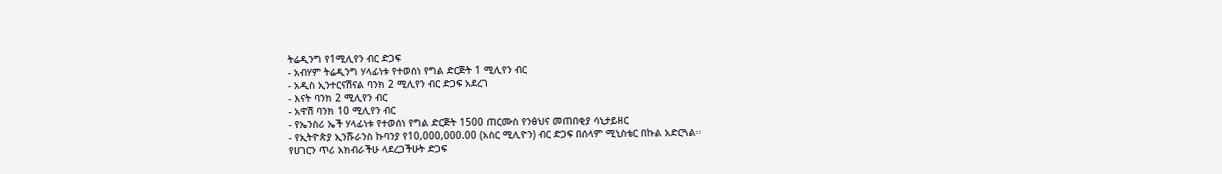ትሬዲንግ የ1ሚሊየን ብር ድጋፍ
- አብሃም ትሬዲንግ ሃላፊነቱ የተወሰነ የግል ድርጅት 1 ሚሊየን ብር
- አዲስ ኢንተርናሽናል ባንክ 2 ሚሊየን ብር ድጋፍ አደረገ
- እናት ባንክ 2 ሚሊየን ብር
- አዋሽ ባንክ 10 ሚሊየን ብር
- የኤንስሪ ኤች ሃላፊነቱ የተወሰነ የግል ድርጅት 1500 ጠርሙስ የንፅህና መጠበቂያ ሳኒታይዘር
- የኢትዮጵያ ኢንሹራንስ ኩባንያ የ10,000,000.00 (አስር ሚሊዮን) ብር ድጋፍ በሰላም ሚኒስቴር በኩል አድርጓል፡፡
የሀገርን ጥሪ አክብራችሁ ላደረጋችሁት ድጋፍ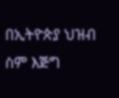በኢትዮጵያ ህዝብ ስም እጅግ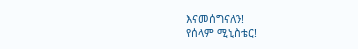እናመሰግናለን!
የሰላም ሚኒስቴር!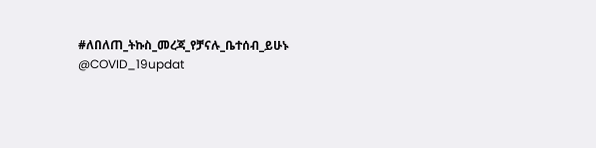#ለበለጠ_ትኩስ_መረጃ_የቻናሉ_ቤተሰብ_ይሁኑ
@COVID_19updat